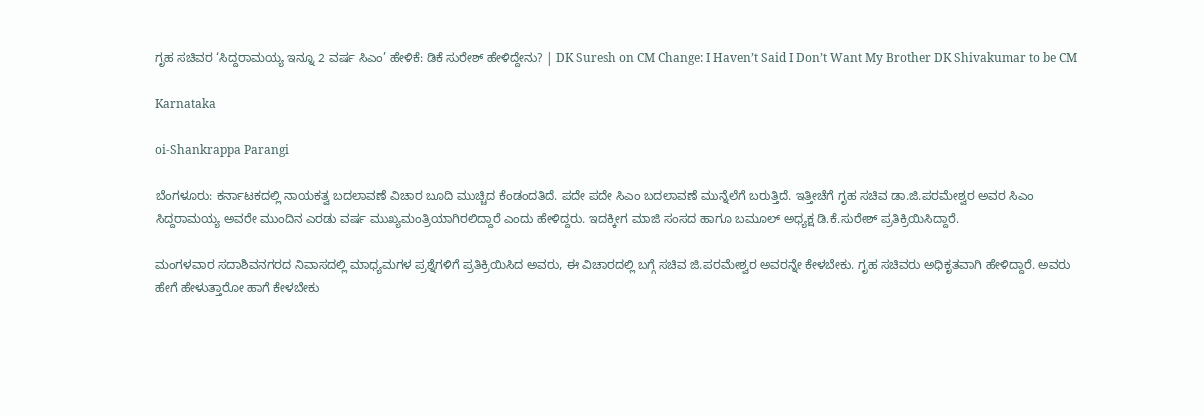ಗೃಹ ಸಚಿವರ ‘ಸಿದ್ದರಾಮಯ್ಯ ಇನ್ನೂ 2 ವರ್ಷ ಸಿಎಂ’ ಹೇಳಿಕೆ: ಡಿಕೆ ಸುರೇಶ್ ಹೇಳಿದ್ದೇನು? | DK Suresh on CM Change: I Haven’t Said I Don’t Want My Brother DK Shivakumar to be CM

Karnataka

oi-Shankrappa Parangi

ಬೆಂಗಳೂರು: ಕರ್ನಾಟಕದಲ್ಲಿ ನಾಯಕತ್ವ ಬದಲಾವಣೆ ವಿಚಾರ ಬೂದಿ ಮುಚ್ಚಿದ ಕೆಂಡಂದತಿದೆ. ಪದೇ ಪದೇ ಸಿಎಂ ಬದಲಾವಣೆ ಮುನ್ನೆಲೆಗೆ ಬರುತ್ತಿದೆ. ಇತ್ತೀಚೆಗೆ ಗೃಹ ಸಚಿವ ಡಾ.ಜಿ.ಪರಮೇಶ್ವರ ಅವರ ಸಿಎಂ ಸಿದ್ದರಾಮಯ್ಯ ಅವರೇ ಮುಂದಿನ ಎರಡು ವರ್ಷ ಮುಖ್ಯಮಂತ್ರಿಯಾಗಿರಲಿದ್ದಾರೆ ಎಂದು ಹೇಳಿದ್ದರು. ಇದಕ್ಕೀಗ ಮಾಜಿ ಸಂಸದ ಹಾಗೂ ಬಮೂಲ್ ಅಧ್ಯಕ್ಷ ಡಿ.ಕೆ.ಸುರೇಶ್ ಪ್ರತಿಕ್ರಿಯಿಸಿದ್ದಾರೆ.

ಮಂಗಳವಾರ ಸದಾಶಿವನಗರದ ನಿವಾಸದಲ್ಲಿ ಮಾಧ್ಯಮಗಳ ಪ್ರಶ್ನೆಗಳಿಗೆ ಪ್ರತಿಕ್ರಿಯಿಸಿದ ಅವರು, ಈ ವಿಚಾರದಲ್ಲಿ ಬಗ್ಗೆ ಸಚಿವ ಜಿ.ಪರಮೇಶ್ವರ ಅವರನ್ನೇ ಕೇಳಬೇಕು. ಗೃಹ ಸಚಿವರು ಅಧಿಕೃತವಾಗಿ ಹೇಳಿದ್ದಾರೆ. ಅವರು ಹೇಗೆ ಹೇಳುತ್ತಾರೋ ಹಾಗೆ ಕೇಳಬೇಕು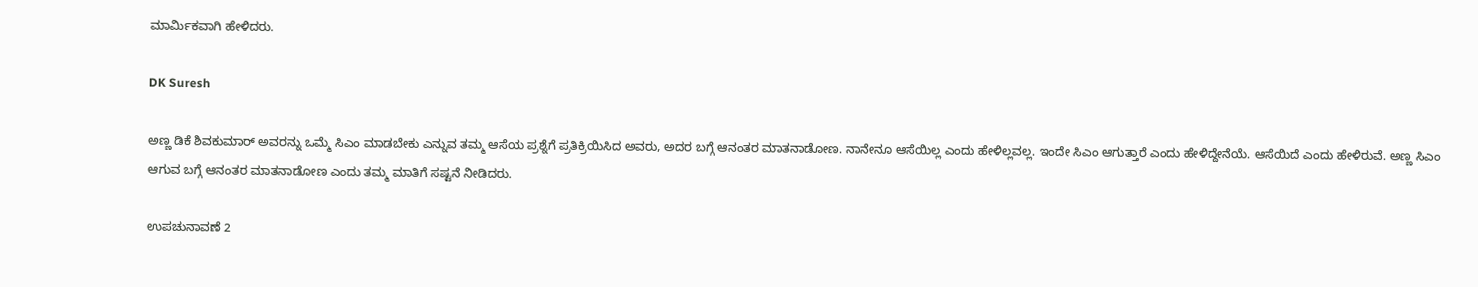ಮಾರ್ಮಿಕವಾಗಿ ಹೇಳಿದರು.

DK Suresh

ಅಣ್ಣ ಡಿಕೆ ಶಿವಕುಮಾರ್ ಅವರನ್ನು ಒಮ್ಮೆ ಸಿಎಂ ಮಾಡಬೇಕು ಎನ್ನುವ ತಮ್ಮ ಆಸೆಯ ಪ್ರಶ್ನೆಗೆ ಪ್ರತಿಕ್ರಿಯಿಸಿದ ಅವರು, ಅದರ ಬಗ್ಗೆ ಆನಂತರ ಮಾತನಾಡೋಣ. ನಾನೇನೂ ಆಸೆಯಿಲ್ಲ ಎಂದು ಹೇಳಿಲ್ಲವಲ್ಲ. ಇಂದೇ ಸಿಎಂ ಆಗುತ್ತಾರೆ ಎಂದು ಹೇಳಿದ್ದೇನೆಯೆ. ಆಸೆಯಿದೆ ಎಂದು ಹೇಳಿರುವೆ. ಅಣ್ಣ ಸಿಎಂ ಆಗುವ ಬಗ್ಗೆ ಆನಂತರ ಮಾತನಾಡೋಣ ಎಂದು ತಮ್ಮ ಮಾತಿಗೆ ಸಷ್ಟನೆ ನೀಡಿದರು.

ಉಪಚುನಾವಣೆ 2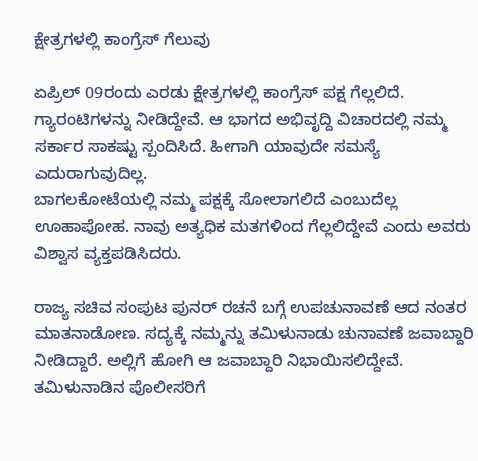ಕ್ಷೇತ್ರಗಳಲ್ಲಿ ಕಾಂಗ್ರೆಸ್ ಗೆಲುವು

ಏಪ್ರಿಲ್ 09ರಂದು ಎರಡು ಕ್ಷೇತ್ರಗಳಲ್ಲಿ ಕಾಂಗ್ರೆಸ್‌ ಪಕ್ಷ ಗೆಲ್ಲಲಿದೆ. ಗ್ಯಾರಂಟಿಗಳನ್ನು ನೀಡಿದ್ದೇವೆ. ಆ ಭಾಗದ ಅಭಿವೃದ್ದಿ ವಿಚಾರದಲ್ಲಿ ನಮ್ಮ ಸರ್ಕಾರ ಸಾಕಷ್ಟು ಸ್ಪಂದಿಸಿದೆ. ಹೀಗಾಗಿ ಯಾವುದೇ ಸಮಸ್ಯೆ ಎದುರಾಗುವುದಿಲ್ಲ.
ಬಾಗಲಕೋಟೆಯಲ್ಲಿ ನಮ್ಮ ಪಕ್ಷಕ್ಕೆ ಸೋಲಾಗಲಿದೆ ಎಂಬುದೆಲ್ಲ ಊಹಾಪೋಹ. ನಾವು ಅತ್ಯಧಿಕ ಮತಗಳಿಂದ ಗೆಲ್ಲಲಿದ್ದೇವೆ ಎಂದು ಅವರು ವಿಶ್ವಾಸ ವ್ಯಕ್ತಪಡಿಸಿದರು.

ರಾಜ್ಯ ಸಚಿವ ಸಂಪುಟ ಪುನರ್‌ ರಚನೆ ಬಗ್ಗೆ ಉಪಚುನಾವಣೆ ಆದ ನಂತರ ಮಾತನಾಡೋಣ. ಸದ್ಯಕ್ಕೆ ನಮ್ಮನ್ನು ತಮಿಳುನಾಡು ಚುನಾವಣೆ ಜವಾಬ್ದಾರಿ ನೀಡಿದ್ದಾರೆ. ಅಲ್ಲಿಗೆ ಹೋಗಿ ಆ ಜವಾಬ್ದಾರಿ ನಿಭಾಯಿಸಲಿದ್ದೇವೆ. ತಮಿಳುನಾಡಿನ ಪೊಲೀಸರಿಗೆ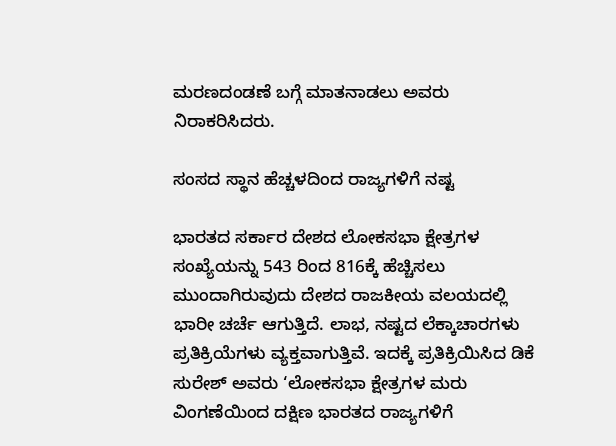ಮರಣದಂಡಣೆ ಬಗ್ಗೆ ಮಾತನಾಡಲು ಅವರು ನಿರಾಕರಿಸಿದರು.

ಸಂಸದ ಸ್ಥಾನ ಹೆಚ್ಚಳದಿಂದ ರಾಜ್ಯಗಳಿಗೆ ನಷ್ಟ

ಭಾರತದ ಸರ್ಕಾರ ದೇಶದ ಲೋಕಸಭಾ ಕ್ಷೇತ್ರಗಳ ಸಂಖ್ಯೆಯನ್ನು 543 ರಿಂದ 816ಕ್ಕೆ ಹೆಚ್ಚಿಸಲು ಮುಂದಾಗಿರುವುದು ದೇಶದ ರಾಜಕೀಯ ವಲಯದಲ್ಲಿ ಭಾರೀ ಚರ್ಚೆ ಆಗುತ್ತಿದೆ. ಲಾಭ, ನಷ್ಟದ ಲೆಕ್ಕಾಚಾರಗಳು ಪ್ರತಿಕ್ರಿಯೆಗಳು ವ್ಯಕ್ತವಾಗುತ್ತಿವೆ. ಇದಕ್ಕೆ ಪ್ರತಿಕ್ರಿಯಿಸಿದ ಡಿಕೆ ಸುರೇಶ್ ಅವರು ‘ಲೋಕಸಭಾ ಕ್ಷೇತ್ರಗಳ ಮರು ವಿಂಗಣೆಯಿಂದ ದಕ್ಷಿಣ ಭಾರತದ ರಾಜ್ಯಗಳಿಗೆ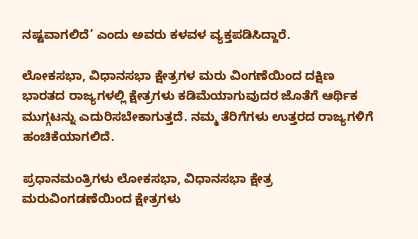ನಷ್ಟವಾಗಲಿದೆ’ ಎಂದು ಅವರು ಕಳವಳ ವ್ಯಕ್ತಪಡಿಸಿದ್ದಾರೆ.

ಲೋಕಸಭಾ, ವಿಧಾನಸಭಾ ಕ್ಷೇತ್ರಗಳ ಮರು ವಿಂಗಣೆಯಿಂದ ದಕ್ಷಿಣ ಭಾರತದ ರಾಜ್ಯಗಳಲ್ಲಿ ಕ್ಷೇತ್ರಗಳು ಕಡಿಮೆಯಾಗುವುದರ ಜೊತೆಗೆ ಆರ್ಥಿಕ ಮುಗ್ಗಟನ್ನು ಎದುರಿಸಬೇಕಾಗುತ್ತದೆ. ನಮ್ಮ ತೆರಿಗೆಗಳು ಉತ್ತರದ ರಾಜ್ಯಗಳಿಗೆ ಹಂಚಿಕೆಯಾಗಲಿದೆ.

ಪ್ರಧಾನಮಂತ್ರಿಗಳು ಲೋಕಸಭಾ, ವಿಧಾನಸಭಾ ಕ್ಷೇತ್ರ ಮರುವಿಂಗಡಣೆಯಿಂದ ಕ್ಷೇತ್ರಗಳು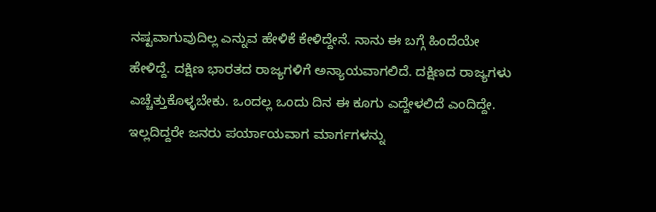ನಷ್ಟವಾಗುವುದಿಲ್ಲ ಎನ್ನುವ ಹೇಳಿಕೆ ಕೇಳಿದ್ದೇನೆ. ನಾನು ಈ ಬಗ್ಗೆ ಹಿಂದೆಯೇ ಹೇಳಿದ್ದೆ. ದಕ್ಷಿಣ ಭಾರತದ ರಾಜ್ಯಗಳಿಗೆ ಅನ್ಯಾಯವಾಗಲಿದೆ. ದಕ್ಷಿಣದ ರಾಜ್ಯಗಳು ಎಚ್ಚೆತ್ತುಕೊಳ್ಳಬೇಕು. ಒಂದಲ್ಲ ಒಂದು ದಿನ ಈ ಕೂಗು ಎದ್ದೇಳಲಿದೆ ಎಂದಿದ್ದೇ. ಇಲ್ಲದಿದ್ದರೇ ಜನರು ಪರ್ಯಾಯವಾಗ ಮಾರ್ಗಗಳನ್ನು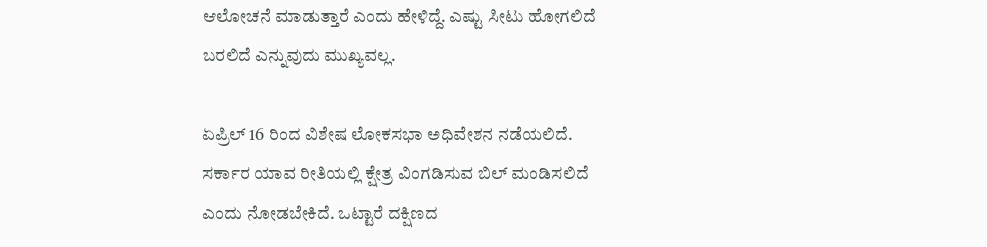ಆಲೋಚನೆ ಮಾಡುತ್ತಾರೆ ಎಂದು ಹೇಳಿದ್ದೆ. ಎಷ್ಟು ಸೀಟು ಹೋಗಲಿದೆ ಬರಲಿದೆ ಎನ್ನುವುದು ಮುಖ್ಯವಲ್ಲ.

ಏಪ್ರಿಲ್ 16 ರಿಂದ ವಿಶೇಷ ಲೋಕಸಭಾ ಅಧಿವೇಶನ ನಡೆಯಲಿದೆ. ಸರ್ಕಾರ ಯಾವ ರೀತಿಯಲ್ಲಿ ಕ್ಷೇತ್ರ ವಿಂಗಡಿಸುವ ಬಿಲ್‌ ಮಂಡಿಸಲಿದೆ ಎಂದು ನೋಡಬೇಕಿದೆ. ಒಟ್ಟಾರೆ ದಕ್ಷಿಣದ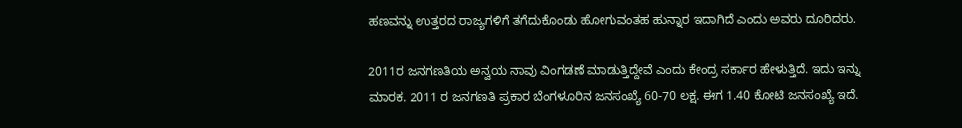ಹಣವನ್ನು ಉತ್ತರದ ರಾಜ್ಯಗಳಿಗೆ ತಗೆದುಕೊಂಡು ಹೋಗುವಂತಹ ಹುನ್ನಾರ ಇದಾಗಿದೆ ಎಂದು ಅವರು ದೂರಿದರು.

2011ರ ಜನಗಣತಿಯ ಅನ್ವಯ ನಾವು ವಿಂಗಡಣೆ ಮಾಡುತ್ತಿದ್ದೇವೆ ಎಂದು ಕೇಂದ್ರ ಸರ್ಕಾರ ಹೇಳುತ್ತಿದೆ. ಇದು ಇನ್ನು ಮಾರಕ. 2011 ರ ಜನಗಣತಿ ಪ್ರಕಾರ ಬೆಂಗಳೂರಿನ ಜನಸಂಖ್ಯೆ 60-70 ಲಕ್ಷ. ಈಗ 1.40 ಕೋಟಿ ಜನಸಂಖ್ಯೆ ಇದೆ.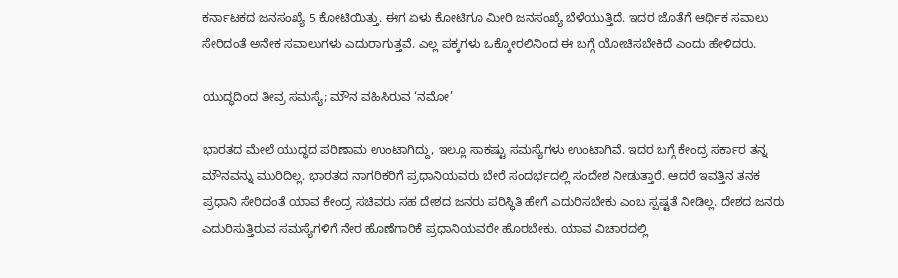ಕರ್ನಾಟಕದ ಜನಸಂಖ್ಯೆ 5 ಕೋಟಿಯಿತ್ತು. ಈಗ ಏಳು ಕೋಟಿಗೂ ಮೀರಿ ಜನಸಂಖ್ಯೆ ಬೆಳೆಯುತ್ತಿದೆ. ಇದರ ಜೊತೆಗೆ ಆರ್ಥಿಕ ಸವಾಲು ಸೇರಿದಂತೆ ಅನೇಕ ಸವಾಲುಗಳು ಎದುರಾಗುತ್ತವೆ. ಎಲ್ಲ ಪಕ್ಕಗಳು ಒಕ್ಕೋರಲಿನಿಂದ ಈ ಬಗ್ಗೆ ಯೋಚಿಸಬೇಕಿದೆ ಎಂದು ಹೇಳಿದರು.

ಯುದ್ಧದಿಂದ ತೀವ್ರ ಸಮಸ್ಯೆ; ಮೌನ ವಹಿಸಿರುವ ‘ನಮೋ’

ಭಾರತದ ಮೇಲೆ ಯುದ್ಧದ ಪರಿಣಾಮ ಉಂಟಾಗಿದ್ದು, ಇಲ್ಲೂ ಸಾಕಷ್ಟು ಸಮಸ್ಯೆಗಳು ಉಂಟಾಗಿವೆ. ಇದರ ಬಗ್ಗೆ ಕೇಂದ್ರ ಸರ್ಕಾರ ತನ್ನ ಮೌನವನ್ನು ಮುರಿದಿಲ್ಲ. ಭಾರತದ ನಾಗರಿಕರಿಗೆ ಪ್ರಧಾನಿಯವರು ಬೇರೆ ಸಂದರ್ಭದಲ್ಲಿ ಸಂದೇಶ ನೀಡುತ್ತಾರೆ. ಆದರೆ ಇವತ್ತಿನ ತನಕ ಪ್ರಧಾನಿ ಸೇರಿದಂತೆ ಯಾವ ಕೇಂದ್ರ ಸಚಿವರು ಸಹ ದೇಶದ ಜನರು ಪರಿಸ್ಥಿತಿ ಹೇಗೆ ಎದುರಿಸಬೇಕು ಎಂಬ ಸ್ಪಷ್ಟತೆ ನೀಡಿಲ್ಲ. ದೇಶದ ಜನರು ಎದುರಿಸುತ್ತಿರುವ ಸಮಸ್ಯೆಗಳಿಗೆ ನೇರ ಹೊಣೆಗಾರಿಕೆ ಪ್ರಧಾನಿಯವರೇ ಹೊರಬೇಕು. ಯಾವ ವಿಚಾರದಲ್ಲಿ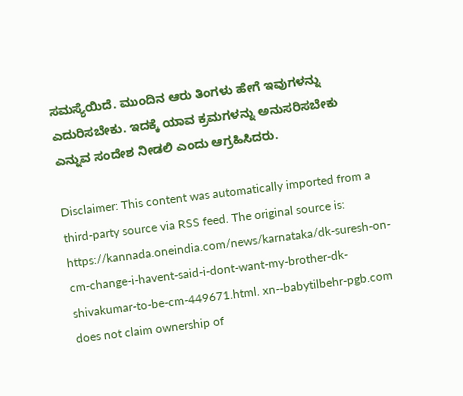ಸಮಸ್ಯೆಯಿದೆ. ಮುಂದಿನ ಆರು ತಿಂಗಳು ಹೇಗೆ ಇವುಗಳನ್ನು ಎದುರಿಸಬೇಕು. ಇದಕ್ಕೆ ಯಾವ ಕ್ರಮಗಳನ್ನು ಅನುಸರಿಸಬೇಕು ಎನ್ನುವ ಸಂದೇಶ ನೀಡಲಿ ಎಂದು ಆಗ್ರಹಿಸಿದರು.

Disclaimer: This content was automatically imported from a third-party source via RSS feed. The original source is: https://kannada.oneindia.com/news/karnataka/dk-suresh-on-cm-change-i-havent-said-i-dont-want-my-brother-dk-shivakumar-to-be-cm-449671.html. xn--babytilbehr-pgb.com does not claim ownership of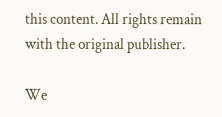this content. All rights remain with the original publisher.

We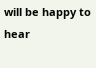will be happy to hear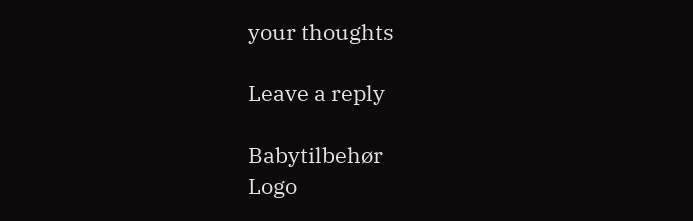your thoughts

Leave a reply

Babytilbehør
Logo